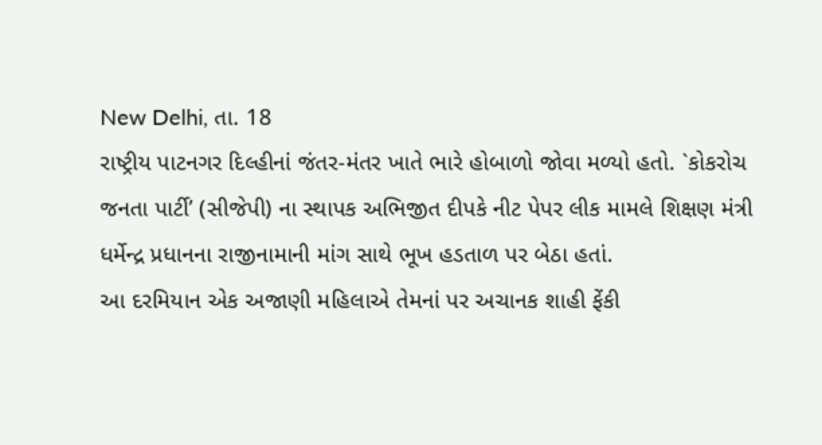New Delhi, તા. 18
રાષ્ટ્રીય પાટનગર દિલ્હીનાં જંતર-મંતર ખાતે ભારે હોબાળો જોવા મળ્યો હતો. `કોકરોચ જનતા પાર્ટી’ (સીજેપી) ના સ્થાપક અભિજીત દીપકે નીટ પેપર લીક મામલે શિક્ષણ મંત્રી ધર્મેન્દ્ર પ્રધાનના રાજીનામાની માંગ સાથે ભૂખ હડતાળ પર બેઠા હતાં.
આ દરમિયાન એક અજાણી મહિલાએ તેમનાં પર અચાનક શાહી ફેંકી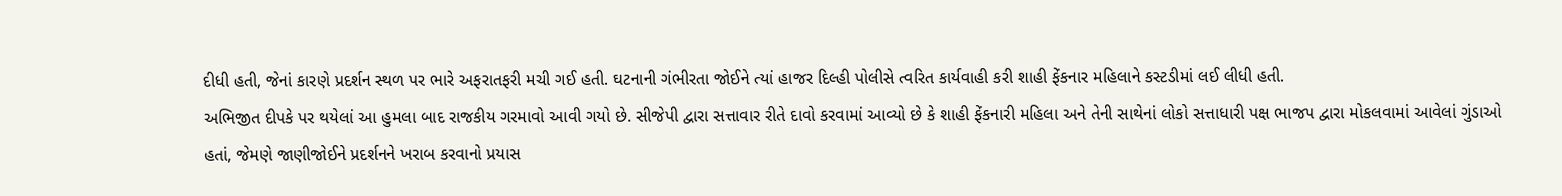દીધી હતી, જેનાં કારણે પ્રદર્શન સ્થળ પર ભારે અફરાતફરી મચી ગઈ હતી. ઘટનાની ગંભીરતા જોઈને ત્યાં હાજર દિલ્હી પોલીસે ત્વરિત કાર્યવાહી કરી શાહી ફેંકનાર મહિલાને કસ્ટડીમાં લઈ લીધી હતી.
અભિજીત દીપકે પર થયેલાં આ હુમલા બાદ રાજકીય ગરમાવો આવી ગયો છે. સીજેપી દ્વારા સત્તાવાર રીતે દાવો કરવામાં આવ્યો છે કે શાહી ફેંકનારી મહિલા અને તેની સાથેનાં લોકો સત્તાધારી પક્ષ ભાજપ દ્વારા મોકલવામાં આવેલાં ગુંડાઓ હતાં, જેમણે જાણીજોઈને પ્રદર્શનને ખરાબ કરવાનો પ્રયાસ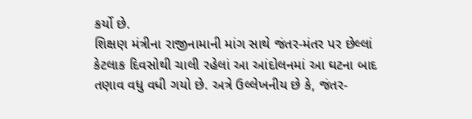કર્યો છે.
શિક્ષણ મંત્રીના રાજીનામાની માંગ સાથે જંતર-મંતર પર છેલ્લાં કેટલાક દિવસોથી ચાલી રહેલાં આ આંદોલનમાં આ ઘટના બાદ તણાવ વધુ વધી ગયો છે. અત્રે ઉલ્લેખનીય છે કે, જંતર-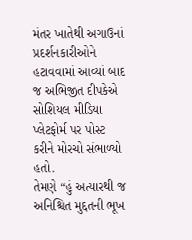મંતર ખાતેથી અગાઉનાં પ્રદર્શનકારીઓને હટાવવામાં આવ્યાં બાદ જ અભિજીત દીપકેએ સોશિયલ મીડિયા પ્લેટફોર્મ પર પોસ્ટ કરીને મોરચો સંભાળ્યો હતો.
તેમણે “હું અત્યારથી જ અનિશ્ચિત મુદ્દતની ભૂખ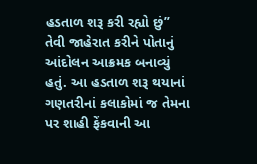હડતાળ શરૂ કરી રહ્યો છું” તેવી જાહેરાત કરીને પોતાનું આંદોલન આક્રમક બનાવ્યું હતું. આ હડતાળ શરૂ થયાનાં ગણતરીનાં કલાકોમાં જ તેમના પર શાહી ફેંકવાની આ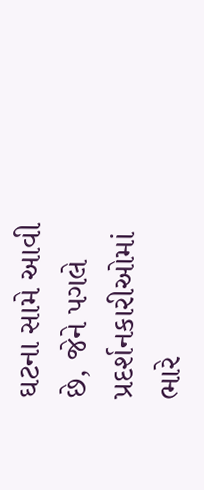ઘટના સામે આવી છે, જેને પગલે પ્રદર્શનકારીઓમાં ભારે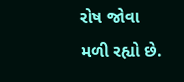રોષ જોવા મળી રહ્યો છે.